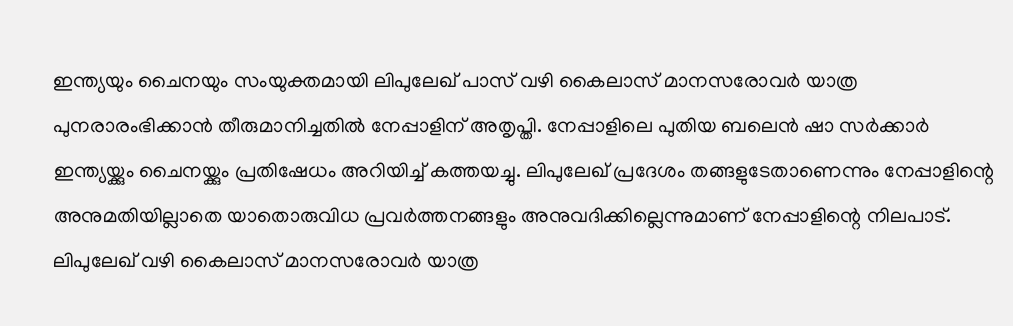ഇന്ത്യയും ചൈനയും സംയുക്തമായി ലിപുലേഖ് പാസ് വഴി കൈലാസ് മാനസരോവർ യാത്ര പുനരാരംഭിക്കാൻ തീരുമാനിച്ചതിൽ നേപ്പാളിന് അതൃപ്തി. നേപ്പാളിലെ പുതിയ ബലെൻ ഷാ സർക്കാർ ഇന്ത്യയ്ക്കും ചൈനയ്ക്കും പ്രതിഷേധം അറിയിച്ച് കത്തയച്ചു. ലിപുലേഖ് പ്രദേശം തങ്ങളുടേതാണെന്നും നേപ്പാളിന്റെ അനുമതിയില്ലാതെ യാതൊരുവിധ പ്രവർത്തനങ്ങളും അനുവദിക്കില്ലെന്നുമാണ് നേപ്പാളിന്റെ നിലപാട്.
ലിപുലേഖ് വഴി കൈലാസ് മാനസരോവർ യാത്ര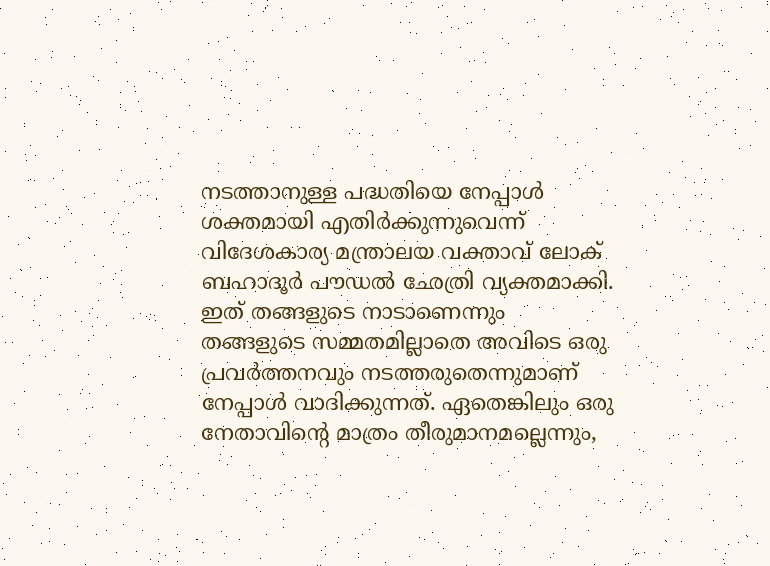നടത്താനുള്ള പദ്ധതിയെ നേപ്പാൾ ശക്തമായി എതിർക്കുന്നുവെന്ന് വിദേശകാര്യ മന്ത്രാലയ വക്താവ് ലോക് ബഹാദൂർ പൗഡൽ ഛേത്രി വ്യക്തമാക്കി. ഇത് തങ്ങളുടെ നാടാണെന്നും തങ്ങളുടെ സമ്മതമില്ലാതെ അവിടെ ഒരു പ്രവർത്തനവും നടത്തരുതെന്നുമാണ് നേപ്പാൾ വാദിക്കുന്നത്. ഏതെങ്കിലും ഒരു നേതാവിന്റെ മാത്രം തീരുമാനമല്ലെന്നും,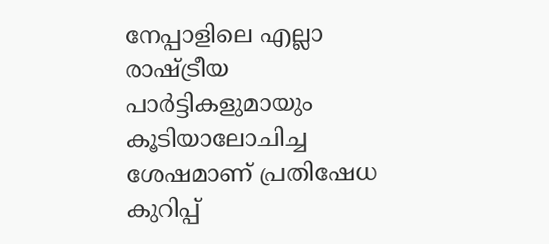നേപ്പാളിലെ എല്ലാ രാഷ്ട്രീയ പാർട്ടികളുമായും കൂടിയാലോചിച്ച ശേഷമാണ് പ്രതിഷേധ കുറിപ്പ്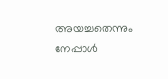അയച്ചതെന്നും നേപ്പാൾ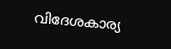വിദേശകാര്യ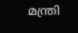മന്ത്രി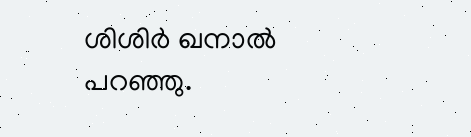ശിശിർ ഖനാൽ പറഞ്ഞു.